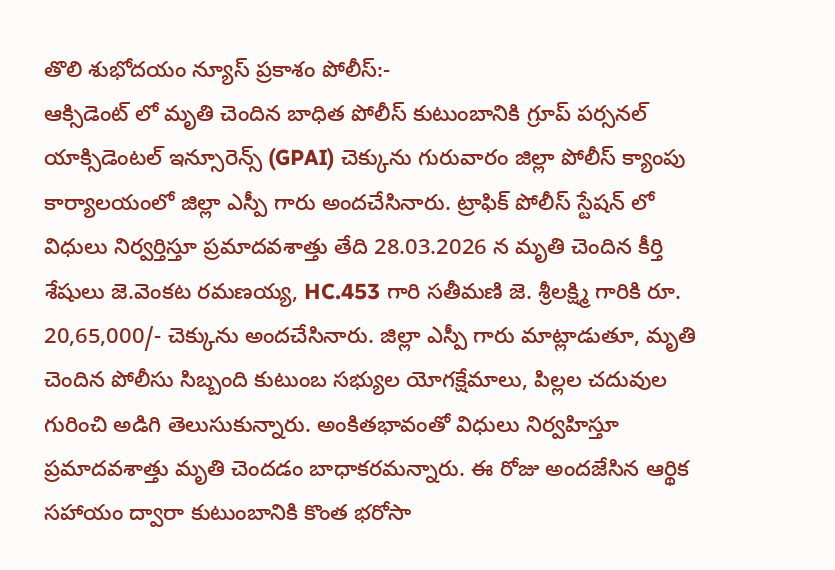తొలి శుభోదయం న్యూస్ ప్రకాశం పోలీస్:-
ఆక్సిడెంట్ లో మృతి చెందిన బాధిత పోలీస్ కుటుంబానికి గ్రూప్ పర్సనల్ యాక్సిడెంటల్ ఇన్సూరెన్స్ (GPAI) చెక్కును గురువారం జిల్లా పోలీస్ క్యాంపు కార్యాలయంలో జిల్లా ఎస్పీ గారు అందచేసినారు. ట్రాఫిక్ పోలీస్ స్టేషన్ లో విధులు నిర్వర్తిస్తూ ప్రమాదవశాత్తు తేది 28.03.2026 న మృతి చెందిన కీర్తి శేషులు జె.వెంకట రమణయ్య, HC.453 గారి సతీమణి జె. శ్రీలక్ష్మి గారికి రూ. 20,65,000/- చెక్కును అందచేసినారు. జిల్లా ఎస్పీ గారు మాట్లాడుతూ, మృతి చెందిన పోలీసు సిబ్బంది కుటుంబ సభ్యుల యోగక్షేమాలు, పిల్లల చదువుల గురించి అడిగి తెలుసుకున్నారు. అంకితభావంతో విధులు నిర్వహిస్తూ ప్రమాదవశాత్తు మృతి చెందడం బాధాకరమన్నారు. ఈ రోజు అందజేసిన ఆర్థిక సహాయం ద్వారా కుటుంబానికి కొంత భరోసా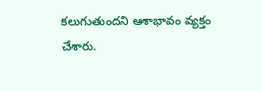కలుగుతుందని ఆశాభావం వ్యక్తం చేశారు.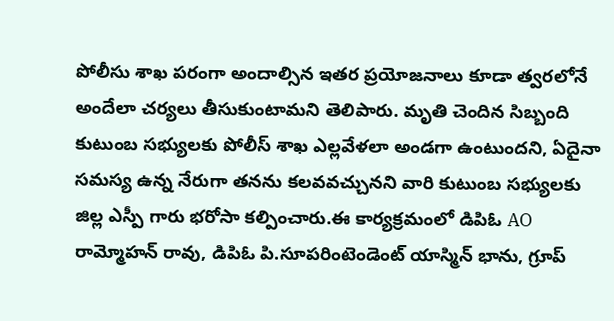పోలీసు శాఖ పరంగా అందాల్సిన ఇతర ప్రయోజనాలు కూడా త్వరలోనే అందేలా చర్యలు తీసుకుంటామని తెలిపారు. మృతి చెందిన సిబ్బంది కుటుంబ సభ్యులకు పోలీస్ శాఖ ఎల్లవేళలా అండగా ఉంటుందని, ఏదైనా సమస్య ఉన్న నేరుగా తనను కలవవచ్చునని వారి కుటుంబ సభ్యులకు జిల్ల ఎస్పీ గారు భరోసా కల్పించారు.ఈ కార్యక్రమంలో డిపిఓ AO రామ్మోహన్ రావు, డిపిఓ పి.సూపరింటెండెంట్ యాస్మిన్ భాను, గ్రూప్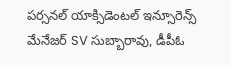పర్సనల్ యాక్సిడెంటల్ ఇన్సూరెన్స్ మేనేజర్ SV సుబ్బారావు, డీపీఓ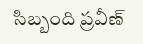సిబ్బంది ప్రవీణ్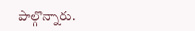పాల్గొన్నారు.